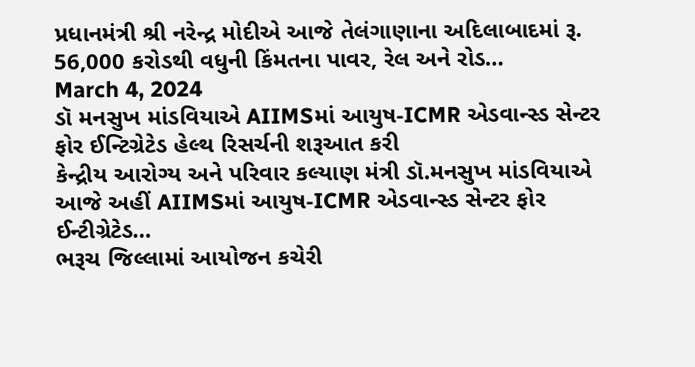પ્રધાનમંત્રી શ્રી નરેન્દ્ર મોદીએ આજે તેલંગાણાના અદિલાબાદમાં રૂ. 56,000 કરોડથી વધુની કિંમતના પાવર, રેલ અને રોડ…
March 4, 2024
ડૉ મનસુખ માંડવિયાએ AIIMSમાં આયુષ-ICMR એડવાન્સ્ડ સેન્ટર ફોર ઈન્ટિગ્રેટેડ હેલ્થ રિસર્ચની શરૂઆત કરી
કેન્દ્રીય આરોગ્ય અને પરિવાર કલ્યાણ મંત્રી ડૉ.મનસુખ માંડવિયાએ આજે અહીં AIIMSમાં આયુષ-ICMR એડવાન્સ્ડ સેન્ટર ફોર ઈન્ટીગ્રેટેડ…
ભરૂચ જિલ્લામાં આયોજન કચેરી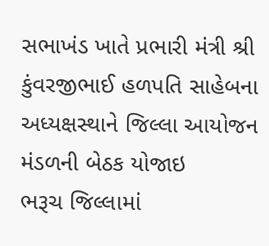સભાખંડ ખાતે પ્રભારી મંત્રી શ્રી કુંવરજીભાઈ હળપતિ સાહેબના અધ્યક્ષસ્થાને જિલ્લા આયોજન મંડળની બેઠક યોજાઇ
ભરૂચ જિલ્લામાં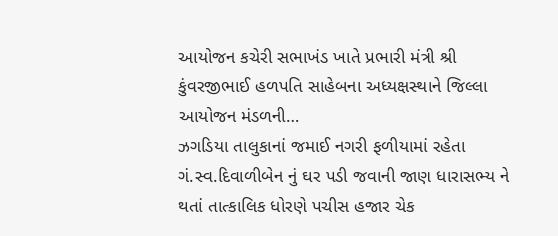આયોજન કચેરી સભાખંડ ખાતે પ્રભારી મંત્રી શ્રી કુંવરજીભાઈ હળપતિ સાહેબના અધ્યક્ષસ્થાને જિલ્લા આયોજન મંડળની…
ઝગડિયા તાલુકાનાં જમાઈ નગરી ફળીયામાં રહેતા ગં.સ્વ.દિવાળીબેન નું ઘર પડી જવાની જાણ ધારાસભ્ય ને થતાં તાત્કાલિક ધોરણે પચીસ હજાર ચેક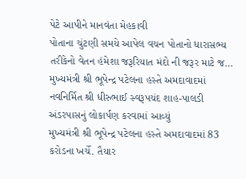પેટે આપીને માનવંતા મેહકાવી
પોતાના ચુંટણી સમયે આપેલ વચન પોતાનો ધારાસભ્ય તરીકેનો વેતન હંમેશા જરૂરિયાત મંદો ની જરૂર માટે જ…
મુખ્યમંત્રી શ્રી ભૂપેન્દ્ર પટેલના હસ્તે અમદાવાદમાં નવનિર્મિત શ્રી ધીરુભાઈ સ્વરૂપચંદ શાહ-પાલડી અંડરપાસનું લોકાર્પણ કરવામાં આવ્યું
મુખ્યમંત્રી શ્રી ભૂપેન્દ્ર પટેલના હસ્તે અમદાવાદમાં 83 કરોડના ખર્ચે. તૈયાર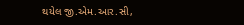થયેલ જી.એમ.આર.સી,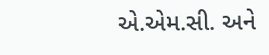એ.એમ.સી. અને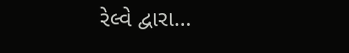રેલ્વે દ્વારા…